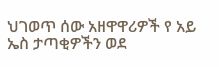ህገወጥ ሰው አዘዋዋሪዎች የ አይ ኤስ ታጣቂዎችን ወደ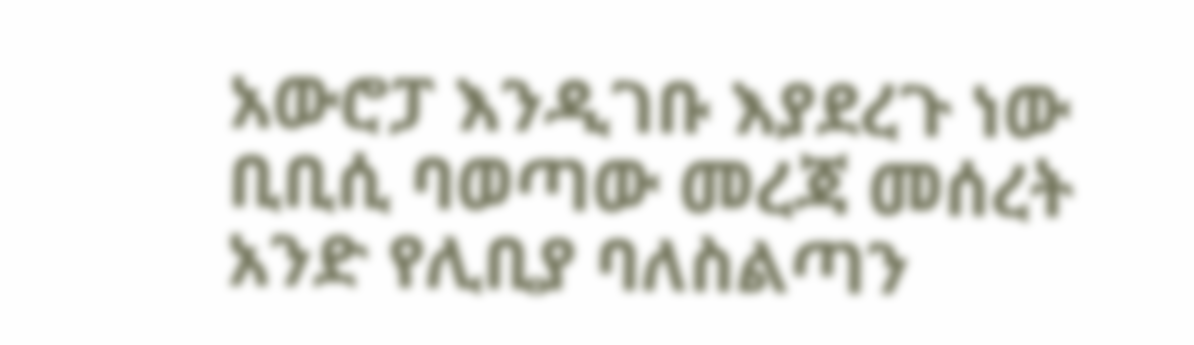አውሮፓ እንዲገቡ እያደረጉ ነው
ቢቢሲ ባወጣው መረጃ መሰረት አንድ የሊቢያ ባለስልጣን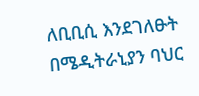ለቢቢሲ እንደገለፁት በሜዲትራኒያን ባህር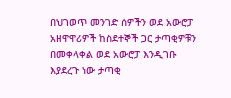በህገወጥ መንገድ ሰዎችን ወደ አውሮፓ አዘዋዋሪዎች ከስደተኞች ጋር ታጣቂዎቹን በመቀላቀል ወደ አውሮፓ እንዲገቡ እያደረጉ ነው ታጣቂ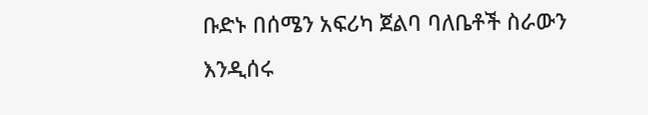ቡድኑ በሰሜን አፍሪካ ጀልባ ባለቤቶች ስራውን እንዲሰሩ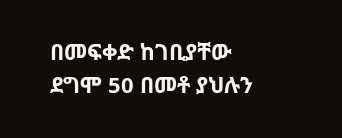በመፍቀድ ከገቢያቸው ደግሞ 50 በመቶ ያህሉን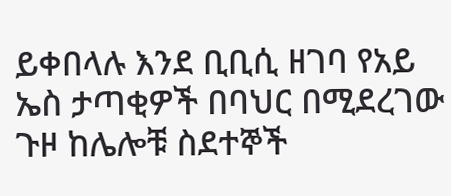ይቀበላሉ እንደ ቢቢሲ ዘገባ የአይ ኤስ ታጣቂዎች በባህር በሚደረገው ጉዞ ከሌሎቹ ስደተኞች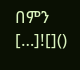በምን […]![]()